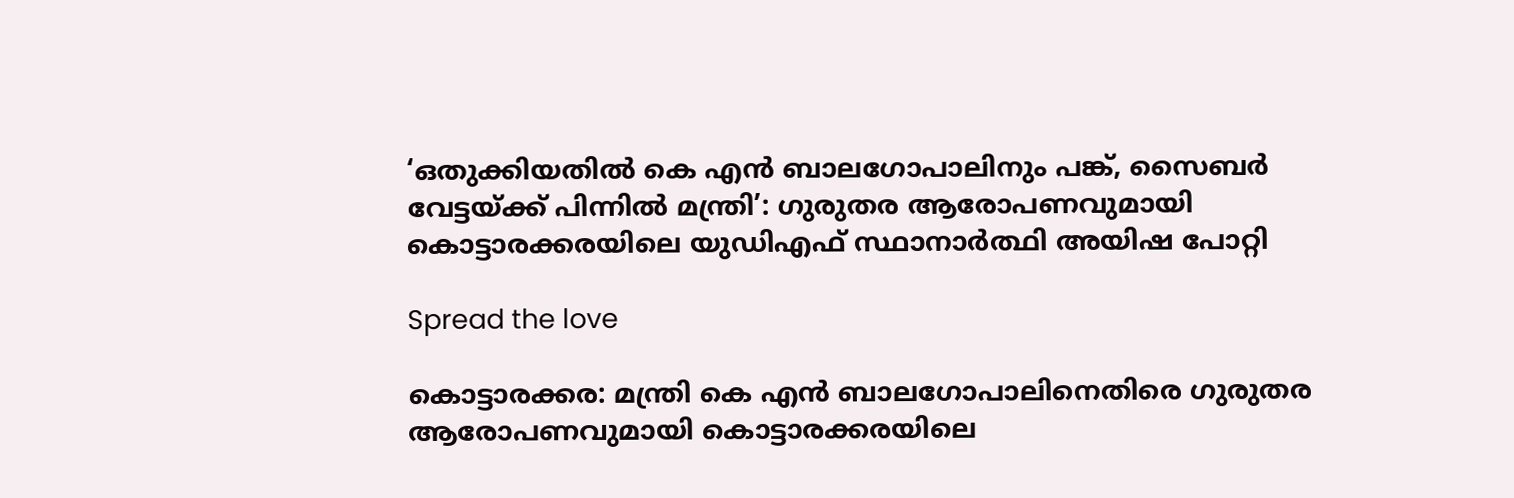‘ഒതുക്കിയതില്‍ കെ എൻ ബാലഗോപാലിനും പങ്ക്, സൈബര്‍ വേട്ടയ്ക്ക് പിന്നില്‍ മന്ത്രി’: ഗുരുതര ആരോപണവുമായി കൊട്ടാരക്കരയിലെ യുഡിഎഫ് സ്ഥാനാർത്ഥി അയിഷ പോറ്റി

Spread the love

കൊട്ടാരക്കര: മന്ത്രി കെ എൻ ബാലഗോപാലിനെതിരെ ഗുരുതര ആരോപണവുമായി കൊട്ടാരക്കരയിലെ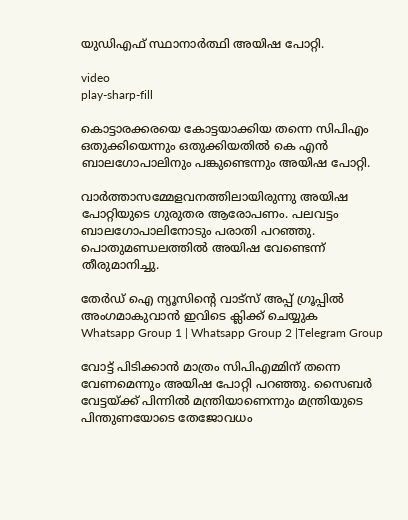യുഡിഎഫ് സ്ഥാനാർത്ഥി അയിഷ പോറ്റി.

video
play-sharp-fill

കൊട്ടാരക്കരയെ കോട്ടയാക്കിയ തന്നെ സിപിഎം ഒതുക്കിയെന്നും ഒതുക്കിയതില്‍ കെ എൻ ബാലഗോപാലിനും പങ്കുണ്ടെന്നും അയിഷ പോറ്റി.

വാർത്താസമ്മേളവനത്തിലായിരുന്നു അയിഷ പോറ്റിയുടെ ഗുരുതര ആരോപണം. പലവട്ടം ബാലഗോപാലിനോടും പരാതി പറഞ്ഞു. പൊതുമണ്ഡലത്തില്‍ അയിഷ വേണ്ടെന്ന് തീരുമാനിച്ചു.

തേർഡ് ഐ ന്യൂസിന്റെ വാട്സ് അപ്പ് ഗ്രൂപ്പിൽ അംഗമാകുവാൻ ഇവിടെ ക്ലിക്ക് ചെയ്യുക
Whatsapp Group 1 | Whatsapp Group 2 |Telegram Group

വോട്ട് പിടിക്കാൻ മാത്രം സിപിഎമ്മിന് തന്നെ വേണമെന്നും അയിഷ പോറ്റി പറഞ്ഞു. സൈബർ വേട്ടയ്ക്ക് പിന്നില്‍ മന്ത്രിയാണെന്നും മന്ത്രിയുടെ പിന്തുണയോടെ തേജോവധം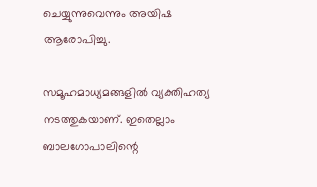ചെയ്യുന്നുവെന്നും അയിഷ ആരോപിച്ചു.

സമൂഹമാധ്യമങ്ങളില്‍ വ്യക്തിഹത്യ നടത്തുകയാണ്. ഇതെല്ലാം ബാലഗോപാലിന്റെ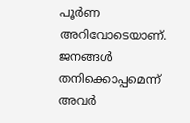പൂർണ അറിവോടെയാണ്. ജനങ്ങള്‍ തനിക്കൊപ്പമെന്ന് അവർ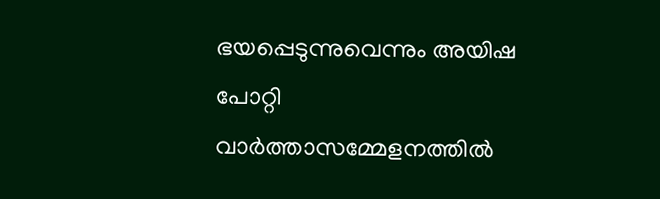ഭയപ്പെടുന്നുവെന്നും അയിഷ പോറ്റി വാർത്താസമ്മേളനത്തില്‍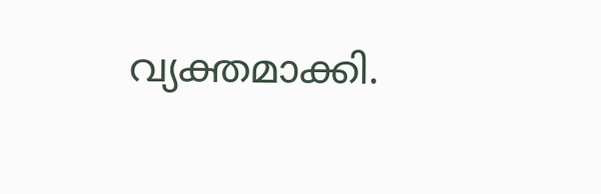വ്യക്തമാക്കി.